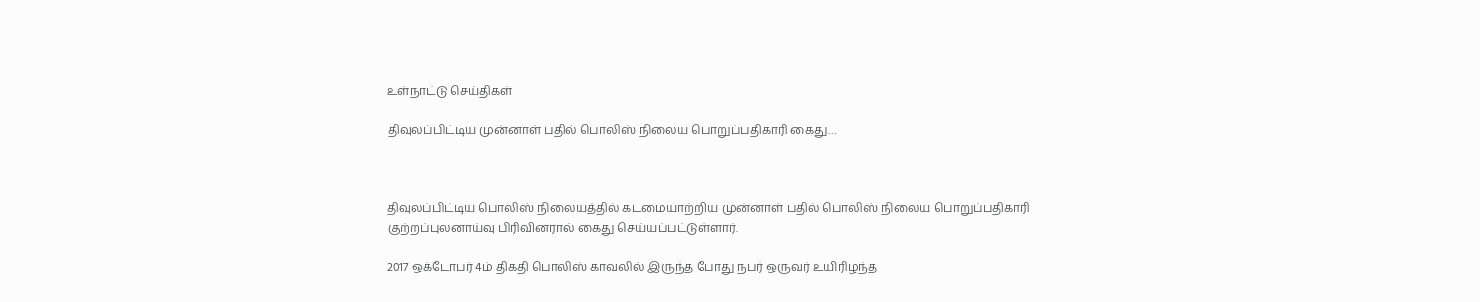உள்நாட்டு செய்திகள்

திவுலப்பிட்டிய முன்னாள் பதில் பொலிஸ் நிலைய பொறுப்பதிகாரி கைது…



திவுலப்பிட்டிய பொலிஸ் நிலையத்தில் கடமையாற்றிய முன்னாள் பதில் பொலிஸ் நிலைய பொறுப்பதிகாரி குற்றப்புலனாய்வு பிரிவினரால் கைது செய்யப்பட்டுள்ளார்.

2017 ஒக்டோபர் 4ம் திகதி பொலிஸ் காவலில் இருந்த போது நபர் ஒருவர் உயிரிழந்த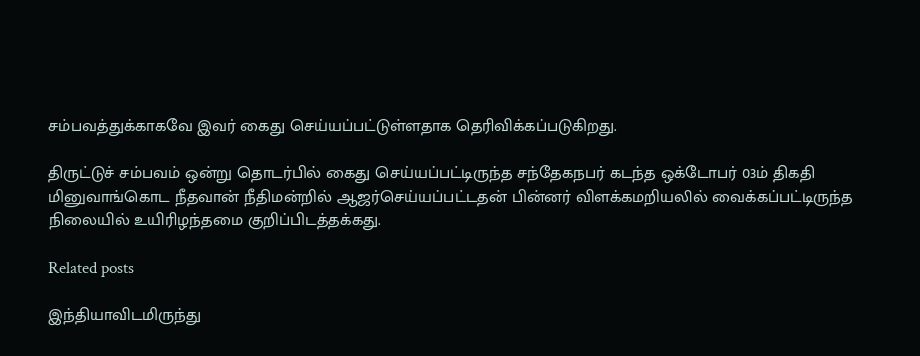சம்பவத்துக்காகவே இவர் கைது செய்யப்பட்டுள்ளதாக தெரிவிக்கப்படுகிறது.

திருட்டுச் சம்பவம் ஒன்று தொடர்பில் கைது செய்யப்பட்டிருந்த சந்தேகநபர் கடந்த ஒக்டோபர் 03ம் திகதி மினுவாங்கொட நீதவான் நீதிமன்றில் ஆஜர்செய்யப்பட்டதன் பின்னர் விளக்கமறியலில் வைக்கப்பட்டிருந்த நிலையில் உயிரிழந்தமை குறிப்பிடத்தக்கது.

Related posts

இந்தியாவிடமிருந்து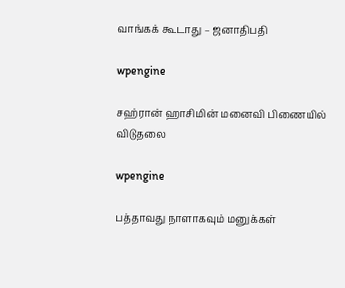வாங்கக் கூடாது – ஜனாதிபதி

wpengine

சஹ்ரான் ஹாசிமின் மனைவி பிணையில் விடுதலை

wpengine

பத்தாவது நாளாகவும் மனுக்கள்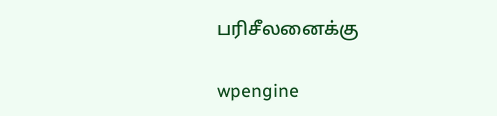பரிசீலனைக்கு

wpengine